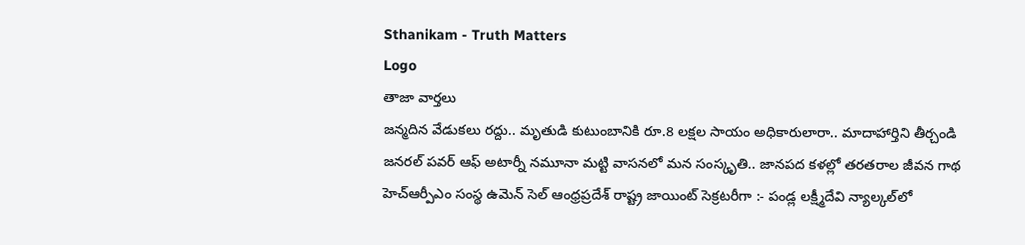Sthanikam - Truth Matters
Logo
తాజా వార్తలు
జన్మదిన వేడుకలు రద్దు.. మృతుడి కుటుంబానికి రూ.8 లక్షల సాయం అధికారులారా.. మాదాహార్తిని తీర్చండి జనరల్ పవర్ ఆఫ్ అటార్నీ నమూనా మట్టి వాసనలో మన సంస్కృతి.. జానపద కళల్లో తరతరాల జీవన గాథ హెచ్ఆర్పీఎం సంస్థ ఉమెన్ సెల్ ఆంధ్రప్రదేశ్ రాష్ట్ర జాయింట్ సెక్రటరీగా :- పండ్ల లక్ష్మీదేవి న్యాల్కల్‌లో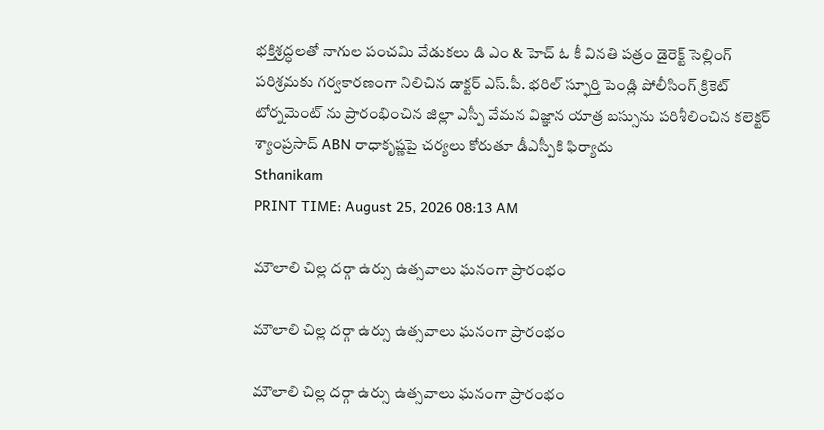భక్తిశ్రద్ధలతో నాగుల పంచమి వేడుకలు డి ఎం & హెచ్ ఓ కీ వినతి పత్రం డైరెక్ట్ సెల్లింగ్ పరిశ్రమకు గర్వకారణంగా నిలిచిన డాక్టర్ ఎస్.పీ. భరిల్ స్ఫూర్తి పెండ్లి పోలీసింగ్ క్రికెట్ టోర్నమెంట్ ను ప్రారంభించిన జిల్లా ఎస్పీ వేమన విజ్ఞాన యాత్ర బస్సును పరిశీలించిన కలెక్టర్ శ్యాంప్రసాద్ ABN రాధాకృష్ణపై చర్యలు కోరుతూ డీఎస్పీకి ఫిర్యాదు
Sthanikam
PRINT TIME: August 25, 2026 08:13 AM

మౌలాలి చిల్ల దర్గా ఉర్సు ఉత్సవాలు ఘనంగా ప్రారంభం

మౌలాలి చిల్ల దర్గా ఉర్సు ఉత్సవాలు ఘనంగా ప్రారంభం

మౌలాలి చిల్ల దర్గా ఉర్సు ఉత్సవాలు ఘనంగా ప్రారంభం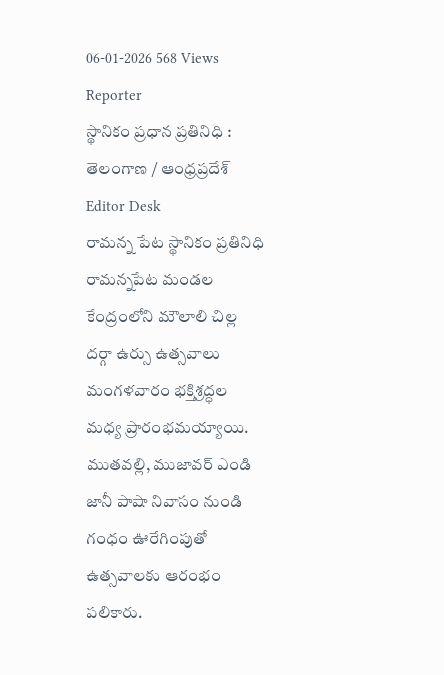06-01-2026 568 Views
Reporter
స్థానికం ప్రధాన ప్రతినిధి : తెలంగాణ / ఆంధ్రప్రదేశ్
Editor Desk
రామన్న పేట స్థానికం ప్రతినిధి
రామన్నపేట మండల కేంద్రంలోని మౌలాలి చిల్ల దర్గా ఉర్సు ఉత్సవాలు మంగళవారం భక్తిశ్రద్ధల మధ్య ప్రారంభమయ్యాయి. ముతవల్లి, ముజావర్ ఎండి జానీ పాషా నివాసం నుండి గంధం ఊరేగింపుతో ఉత్సవాలకు ఆరంభం పలికారు.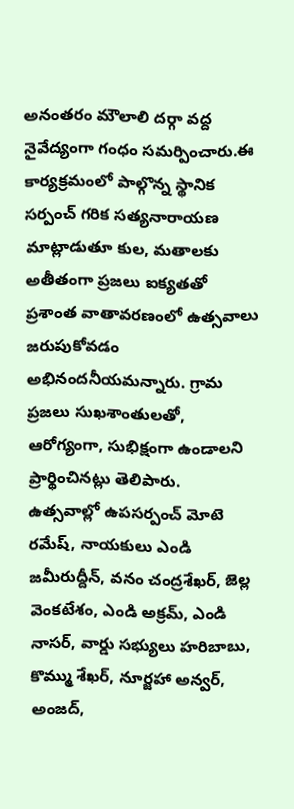అనంతరం మౌలాలి దర్గా వద్ద నైవేద్యంగా గంధం సమర్పించారు.ఈ కార్యక్రమంలో పాల్గొన్న స్థానిక సర్పంచ్ గరిక సత్యనారాయణ మాట్లాడుతూ కుల, మతాలకు అతీతంగా ప్రజలు ఐక్యతతో ప్రశాంత వాతావరణంలో ఉత్సవాలు జరుపుకోవడం అభినందనీయమన్నారు. గ్రామ ప్రజలు సుఖశాంతులతో, ఆరోగ్యంగా, సుభిక్షంగా ఉండాలని ప్రార్థించినట్లు తెలిపారు.
ఉత్సవాల్లో ఉపసర్పంచ్ మోటె రమేష్, నాయకులు ఎండి జమీరుద్దీన్, వనం చంద్రశేఖర్, జెల్ల వెంకటేశం, ఎండి అక్రమ్, ఎండి నాసర్, వార్డు సభ్యులు హరిబాబు, కొమ్ము శేఖర్, నూర్జహా అన్వర్, అంజద్,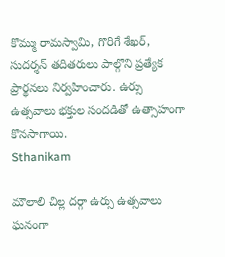కొమ్ము రామస్వామి, గొరిగే శేఖర్, సుదర్శన్ తదితరులు పాల్గొని ప్రత్యేక ప్రార్థనలు నిర్వహించారు. ఉర్సు ఉత్సవాలు భక్తుల సందడితో ఉత్సాహంగా కొనసాగాయి.
Sthanikam

మౌలాలి చిల్ల దర్గా ఉర్సు ఉత్సవాలు ఘనంగా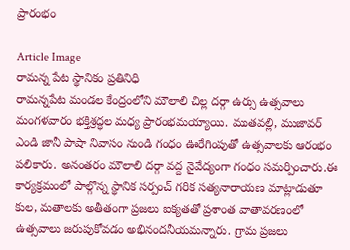ప్రారంభం

Article Image
రామన్న పేట స్థానికం ప్రతినిధి
రామన్నపేట మండల కేంద్రంలోని మౌలాలి చిల్ల దర్గా ఉర్సు ఉత్సవాలు మంగళవారం భక్తిశ్రద్ధల మధ్య ప్రారంభమయ్యాయి. ముతవల్లి, ముజావర్ ఎండి జానీ పాషా నివాసం నుండి గంధం ఊరేగింపుతో ఉత్సవాలకు ఆరంభం పలికారు. అనంతరం మౌలాలి దర్గా వద్ద నైవేద్యంగా గంధం సమర్పించారు.ఈ కార్యక్రమంలో పాల్గొన్న స్థానిక సర్పంచ్ గరిక సత్యనారాయణ మాట్లాడుతూ కుల, మతాలకు అతీతంగా ప్రజలు ఐక్యతతో ప్రశాంత వాతావరణంలో ఉత్సవాలు జరుపుకోవడం అభినందనీయమన్నారు. గ్రామ ప్రజలు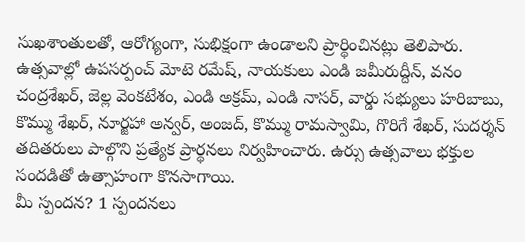సుఖశాంతులతో, ఆరోగ్యంగా, సుభిక్షంగా ఉండాలని ప్రార్థించినట్లు తెలిపారు.
ఉత్సవాల్లో ఉపసర్పంచ్ మోటె రమేష్, నాయకులు ఎండి జమీరుద్దీన్, వనం చంద్రశేఖర్, జెల్ల వెంకటేశం, ఎండి అక్రమ్, ఎండి నాసర్, వార్డు సభ్యులు హరిబాబు, కొమ్ము శేఖర్, నూర్జహా అన్వర్, అంజద్, కొమ్ము రామస్వామి, గొరిగే శేఖర్, సుదర్శన్ తదితరులు పాల్గొని ప్రత్యేక ప్రార్థనలు నిర్వహించారు. ఉర్సు ఉత్సవాలు భక్తుల సందడితో ఉత్సాహంగా కొనసాగాయి.
మీ స్పందన? 1 స్పందనలు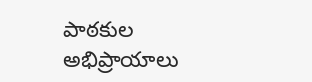పాఠకుల అభిప్రాయాలు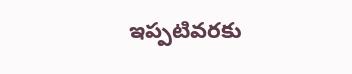ఇప్పటివరకు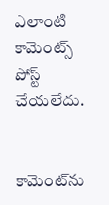ఎలాంటి కామెంట్స్ పోస్ట్ చేయలేదు.


కామెంట్‌ను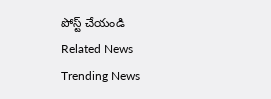పోస్ట్ చేయండి
Related News
Trending News